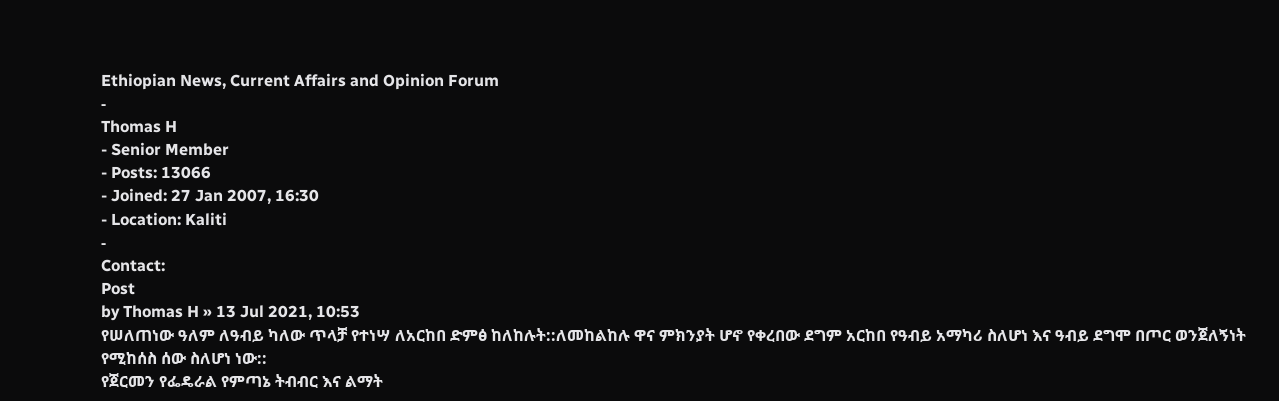Ethiopian News, Current Affairs and Opinion Forum
-
Thomas H
- Senior Member
- Posts: 13066
- Joined: 27 Jan 2007, 16:30
- Location: Kaliti
-
Contact:
Post
by Thomas H » 13 Jul 2021, 10:53
የሠለጠነው ዓለም ለዓብይ ካለው ጥላቻ የተነሣ ለአርከበ ድምፅ ከለከሉት::ለመከልከሉ ዋና ምክንያት ሆኖ የቀረበው ደግም አርከበ የዓብይ አማካሪ ስለሆነ እና ዓብይ ደግሞ በጦር ወንጀለኝነት የሚከሰስ ሰው ስለሆነ ነው::
የጀርመን የፌዴራል የምጣኔ ትብብር እና ልማት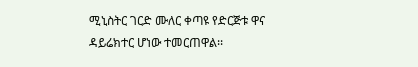ሚኒስትር ገርድ ሙለር ቀጣዩ የድርጅቱ ዋና ዳይሬክተር ሆነው ተመርጠዋል፡፡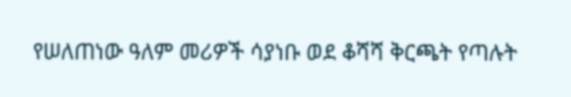የሠለጠነው ዓለም መሪዎች ሳያነቡ ወደ ቆሻሻ ቅርጫት የጣሉት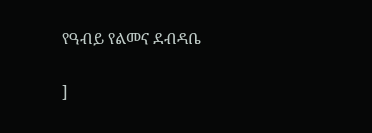የዓብይ የልመና ደብዳቤ

]